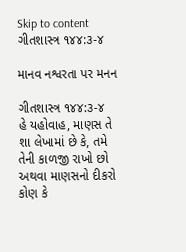Skip to content
ગીતશાસ્ત્ર ૧૪૪:૩-૪

માનવ નશ્વરતા પર મનન

ગીતશાસ્ત્ર ૧૪૪:૩-૪
હે યહોવાહ, માણસ તે શા લેખામાં છે કે, તમે તેની કાળજી રાખો છો અથવા માણસનો દીકરો કોણ કે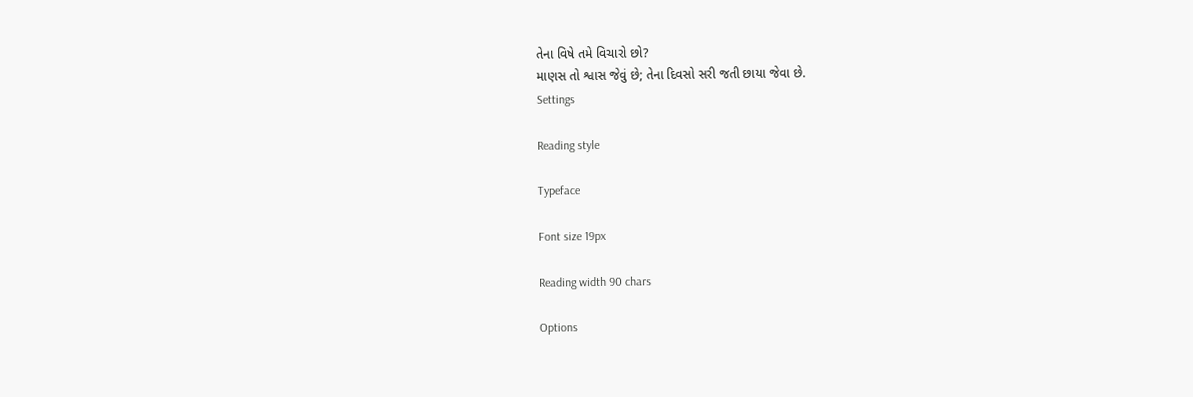તેના વિષે તમે વિચારો છો?
માણસ તો શ્વાસ જેવું છે; તેના દિવસો સરી જતી છાયા જેવા છે.
Settings

Reading style

Typeface

Font size 19px

Reading width 90 chars

Options